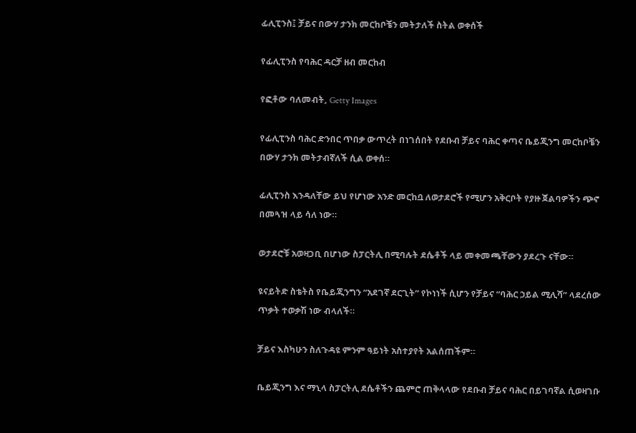ፊሊፒንስ፤ ቻይና በውሃ ታንክ መርከቦቼን መትታለች ስትል ወቀሰች

የፊሊፒንስ የባሕር ዳርቻ ዘብ መርከብ

የፎቶው ባለመብት, Getty Images

የፊሊፒንስ ባሕር ድንበር ጥበቃ ውጥረት በነገሰበት የደቡብ ቻይና ባሕር ቀጣና ቤይጂንግ መርከቦቼን በውሃ ታንክ መትታብኛለች ሲል ወቀሰ።

ፊሊፒንስ እንዳለቸው ይህ የሆነው አንድ መርከቧ ለወታደሮች የሚሆን አቅርቦት የያዙ ጀልባዎችን ጭኖ በመጓዝ ላይ ሳለ ነው።

ወታደሮቹ አወዛጋቢ በሆነው ስፓርትሊ በሚባሉት ደሴቶች ላይ መቀመጫቸውን ያደረጉ ናቸው።

ዩናይትድ ስቴትስ የቤይጂንግን “አደገኛ ደርጊት” የኮነነች ሲሆን የቻይና “ባሕር ኃይል ሚሊሻ” ላደረሰው ጥቃት ተወቃሽ ነው ብላለች።

ቻይና እስካሁን ስለጉዳዩ ምንም ዓይነት አስተያየት አልሰጠችም።

ቤይጂንግ እና ማኒላ ስፓርትሊ ደሴቶችን ጨምሮ ጠቅላላው የደቡብ ቻይና ባሕር በይገባኛል ሲወዛገቡ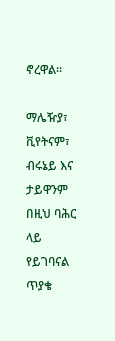ኖረዋል።

ማሌዥያ፣ ቪየትናም፣ ብሩኔይ እና ታይዋንም በዚህ ባሕር ላይ የይገባናል ጥያቄ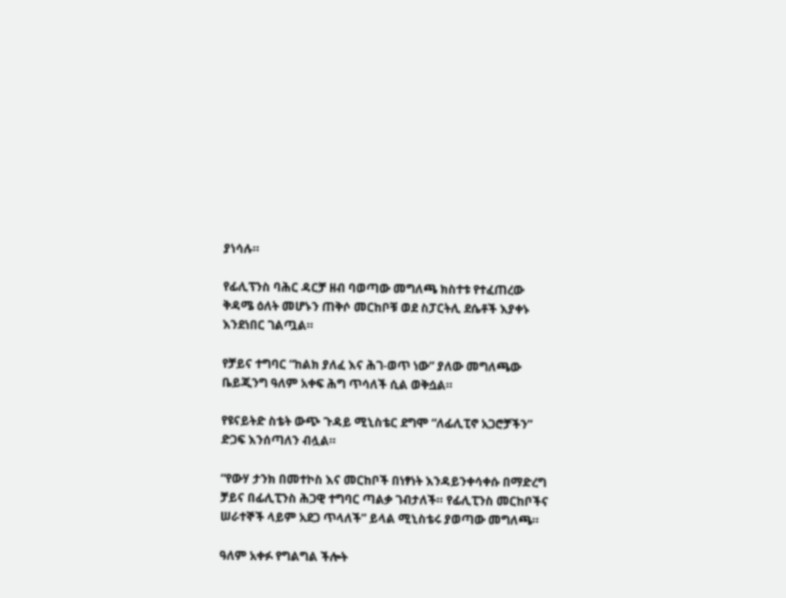ያነሳሉ።

የፊሊፕንስ ባሕር ዳርቻ ዘብ ባወጣው መግለጫ ክስተቱ የተፈጠረው ቅዳሜ ዕለት መሆኑን ጠቅሶ መርከቦቹ ወደ ስፓርትሊ ደሴቶች እያቀኑ እንደነበር ገልጧል።

የቻይና ተግባር “ከልክ ያለፈ እና ሕገ-ወጥ ነው” ያለው መግለጫው ቤይጂንግ ዓለም አቀፍ ሕግ ጥሳለች ሲል ወቅሷል።

የዩናይትድ ስቴት ውጭ ጉዳይ ሚኒስቴር ደግሞ “ለፊሊፒኖ አጋሮቻችን” ድጋፍ እንሰጣለን ብሏል።

“የውሃ ታንክ በመተኮስ እና መርከቦች በነፃነት እንዳይንቀሳቀሱ በማድረግ ቻይና በፊሊፒንስ ሕጋዊ ተግባር ጣልቃ ገብታለች። የፊሊፒንስ መርከቦችና ሠራተኞች ላይም አደጋ ጥላለች” ይላል ሚኒስቴሩ ያወጣው መግለጫ።

ዓለም አቀፉ የግልግል ችሎት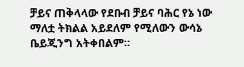ቻይና ጠቅላላው የደቡብ ቻይና ባሕር የኔ ነው ማለቷ ትክልል አይደለም የሚለውን ውሳኔ ቤይጂንግ አትቀበልም።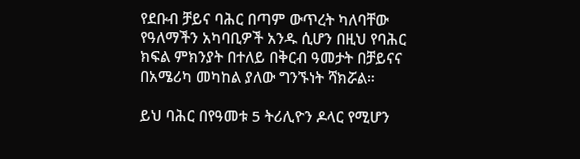የደቡብ ቻይና ባሕር በጣም ውጥረት ካለባቸው የዓለማችን አካባቢዎች አንዱ ሲሆን በዚህ የባሕር ክፍል ምክንያት በተለይ በቅርብ ዓመታት በቻይናና በአሜሪካ መካከል ያለው ግንኙነት ሻክሯል።

ይህ ባሕር በየዓመቱ 5 ትሪሊዮን ዶላር የሚሆን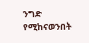ንግድ የሚከናወንበት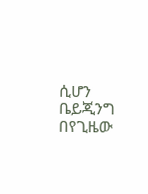ሲሆን ቤይጂንግ በየጊዜው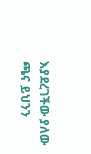እያደረገችው ያለው ጫና ይህንን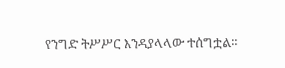የንግድ ትሥሥር እንዳያላላው ተሰግቷል።